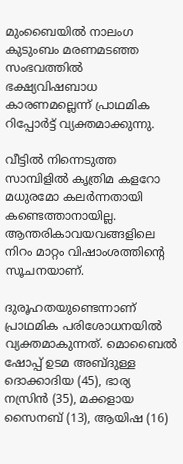മുംബൈയിൽ നാലംഗ കുടുംബം മരണമടഞ്ഞ സംഭവത്തിൽ ഭക്ഷ്യവിഷബാധ കാരണമല്ലെന്ന് പ്രാഥമിക റിപ്പോർട്ട് വ്യക്തമാക്കുന്നു.

വീട്ടിൽ നിന്നെടുത്ത സാമ്പിളിൽ കൃത്രിമ കളറോ മധുരമോ കലർന്നതായി കണ്ടെത്താനായില്ല. ആന്തരികാവയവങ്ങളിലെ നിറം മാറ്റം വിഷാംശത്തിന്റെ സൂചനയാണ്.

ദുരൂഹതയുണ്ടെന്നാണ് പ്രാഥമിക പരിശോധനയിൽ വ്യക്തമാകുന്നത്. മൊബൈൽ ഷോപ്പ് ഉടമ അബ്ദുള്ള ദൊക്കാദിയ (45), ഭാര്യ നസ്രിൻ (35), മക്കളായ സൈനബ് (13), ആയിഷ (16)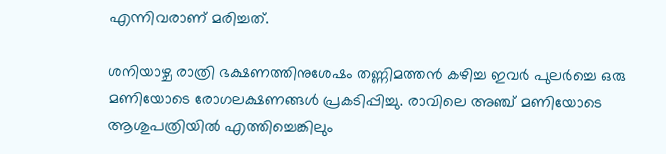എന്നിവരാണ് മരിച്ചത്.

ശനിയാഴ്ച രാത്രി ഭക്ഷണത്തിനുശേഷം തണ്ണിമത്തൻ കഴിച്ച ഇവർ പുലർച്ചെ ഒരു മണിയോടെ രോഗലക്ഷണങ്ങൾ പ്രകടിപ്പിച്ചു. രാവിലെ അഞ്ച് മണിയോടെ ആശുപത്രിയിൽ എത്തിച്ചെങ്കിലും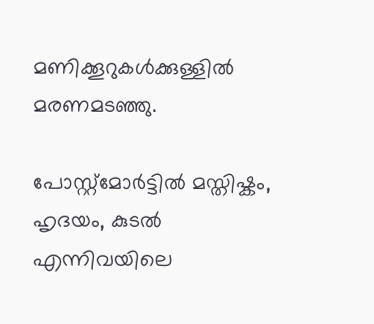മണിക്കൂറുകൾക്കുള്ളിൽ മരണമടഞ്ഞു.

പോസ്റ്റ്‌മോർട്ടിൽ മസ്തിഷ്കം, ഹൃദയം, കുടൽ എന്നിവയിലെ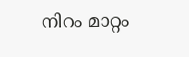നിറം മാറ്റം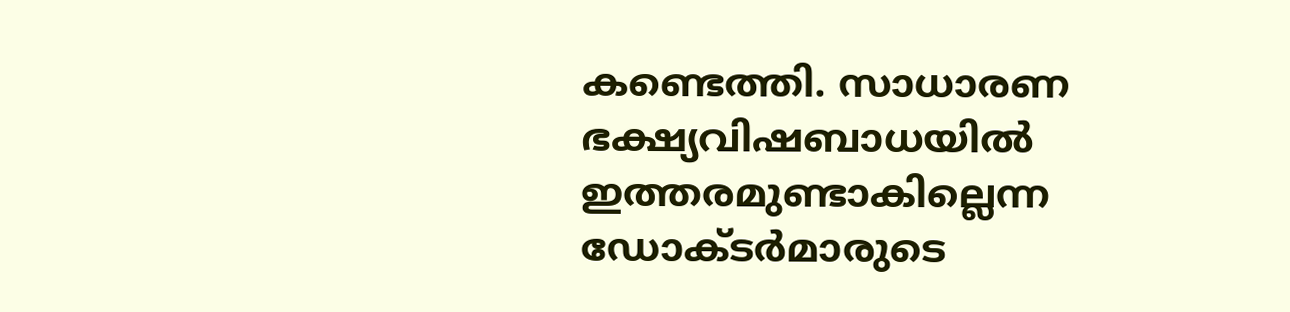കണ്ടെത്തി. സാധാരണ ഭക്ഷ്യവിഷബാധയിൽ ഇത്തരമുണ്ടാകില്ലെന്ന ഡോക്ടർമാരുടെ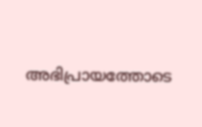അഭിപ്രായത്തോടെ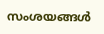സംശയങ്ങൾ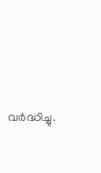വർദ്ധിച്ചു.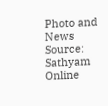Photo and News Source: Sathyam Online